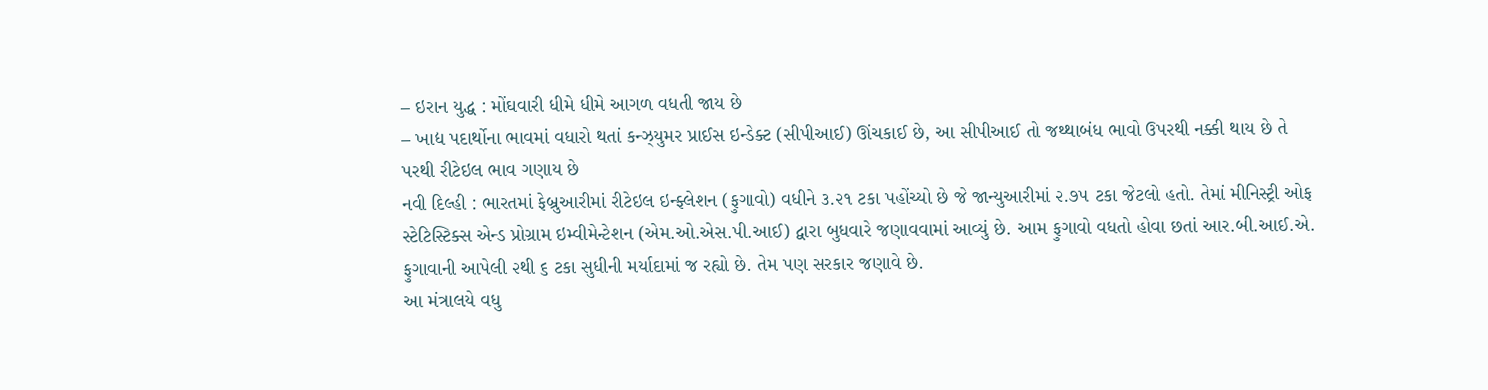– ઇરાન યુદ્ધ : મોંઘવારી ધીમે ધીમે આગળ વધતી જાય છે
– ખાદ્ય પદાર્થોના ભાવમાં વધારો થતાં કન્ઝ્યુમર પ્રાઈસ ઇન્ડેક્ટ (સીપીઆઈ) ઊંચકાઈ છે, આ સીપીઆઈ તો જથ્થાબંધ ભાવો ઉપરથી નક્કી થાય છે તે પરથી રીટેઇલ ભાવ ગણાય છે
નવી દિલ્હી : ભારતમાં ફેબ્રુઆરીમાં રીટેઇલ ઇન્ફ્લેશન (ફુગાવો) વધીને ૩.૨૧ ટકા પહોંચ્યો છે જે જાન્યુઆરીમાં ૨.૭૫ ટકા જેટલો હતો. તેમાં મીનિસ્ટ્રી ઓફ સ્ટેટિસ્ટિક્સ એન્ડ પ્રોગ્રામ ઇમ્વીમેન્ટેશન (એમ.ઓ.એસ.પી.આઈ) દ્વારા બુધવારે જણાવવામાં આવ્યું છે. આમ ફુગાવો વધતો હોવા છતાં આર.બી.આઈ.એ. ફુગાવાની આપેલી ૨થી ૬ ટકા સુધીની મર્યાદામાં જ રહ્યો છે. તેમ પણ સરકાર જણાવે છે.
આ મંત્રાલયે વધુ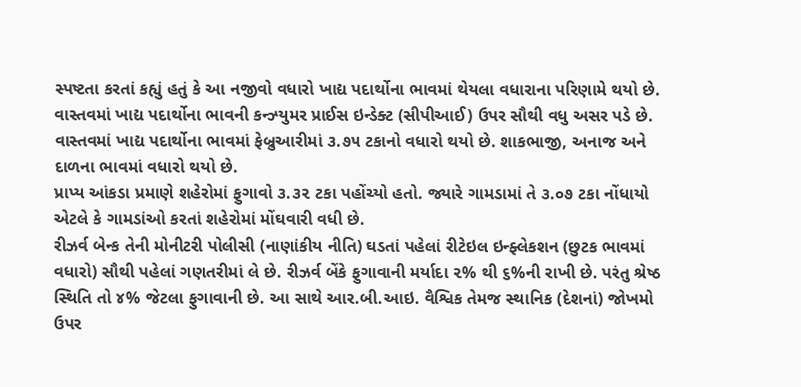સ્પષ્ટતા કરતાં કહ્યું હતું કે આ નજીવો વધારો ખાદ્ય પદાર્થોના ભાવમાં થેયલા વધારાના પરિણામે થયો છે. વાસ્તવમાં ખાદ્ય પદાર્થોના ભાવની કન્ઝ્યુમર પ્રાઈસ ઇન્ડેક્ટ (સીપીઆઈ) ઉપર સૌથી વધુ અસર પડે છે.
વાસ્તવમાં ખાદ્ય પદાર્થોના ભાવમાં ફેબ્રુઆરીમાં ૩.૭૫ ટકાનો વધારો થયો છે. શાકભાજી, અનાજ અને દાળના ભાવમાં વધારો થયો છે.
પ્રાપ્ય આંકડા પ્રમાણે શહેરોમાં ફુગાવો ૩.૩૨ ટકા પહોંચ્યો હતો. જ્યારે ગામડામાં તે ૩.૦૭ ટકા નોંધાયો એટલે કે ગામડાંઓ કરતાં શહેરોમાં મોંઘવારી વધી છે.
રીઝર્વ બેન્ક તેની મોનીટરી પોલીસી (નાણાંકીય નીતિ) ઘડતાં પહેલાં રીટેઇલ ઇન્ફ્લેકશન (છુટક ભાવમાં વધારો) સૌથી પહેલાં ગણતરીમાં લે છે. રીઝર્વ બેંકે ફુગાવાની મર્યાદા ૨% થી ૬%ની રાખી છે. પરંતુ શ્રેષ્ઠ સ્થિતિ તો ૪% જેટલા ફુગાવાની છે. આ સાથે આર.બી.આઇ. વૈશ્વિક તેમજ સ્થાનિક (દેશનાં) જોખમો ઉપર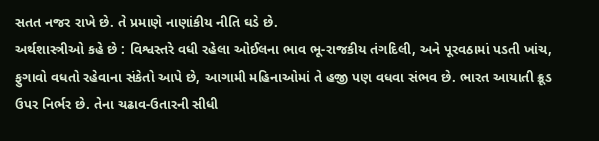સતત નજર રાખે છે. તે પ્રમાણે નાણાંકીય નીતિ ઘડે છે.
અર્થશાસ્ત્રીઓ કહે છે : વિશ્વસ્તરે વધી રહેલા ઓઈલના ભાવ ભૂ-રાજકીય તંગદિલી, અને પૂરવઠામાં પડતી ખાંચ, ફુગાવો વધતો રહેવાના સંકેતો આપે છે, આગામી મહિનાઓમાં તે હજી પણ વધવા સંભવ છે. ભારત આયાતી ક્રૂડ ઉપર નિર્ભર છે. તેના ચઢાવ-ઉતારની સીધી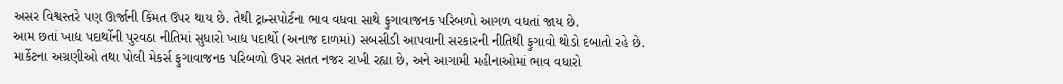અસર વિશ્વસ્તરે પણ ઊર્જાની કિંમત ઉપર થાય છે. તેથી ટ્રાન્સપોર્ટના ભાવ વધવા સાથે ફુગાવાજનક પરિબળો આગળ વધતાં જાય છે.
આમ છતાં ખાદ્ય પદાર્થોની પુરવઠા નીતિમાં સુધારો ખાદ્ય પદાર્થો (અનાજ દાળમાં) સબસીડી આપવાની સરકારની નીતિથી ફુગાવો થોડો દબાતો રહે છે.
માર્કેટના અગ્રણીઓ તથા પોલી મેકર્સ ફુગાવાજનક પરિબળો ઉપર સતત નજર રાખી રહ્યા છે, અને આગામી મહીનાઓમાં ભાવ વધારો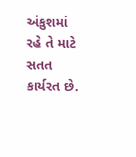અંકુશમાં રહે તે માટે સતત કાર્યરત છે.